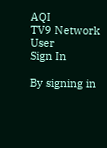AQI
TV9 Network
User
Sign In

By signing in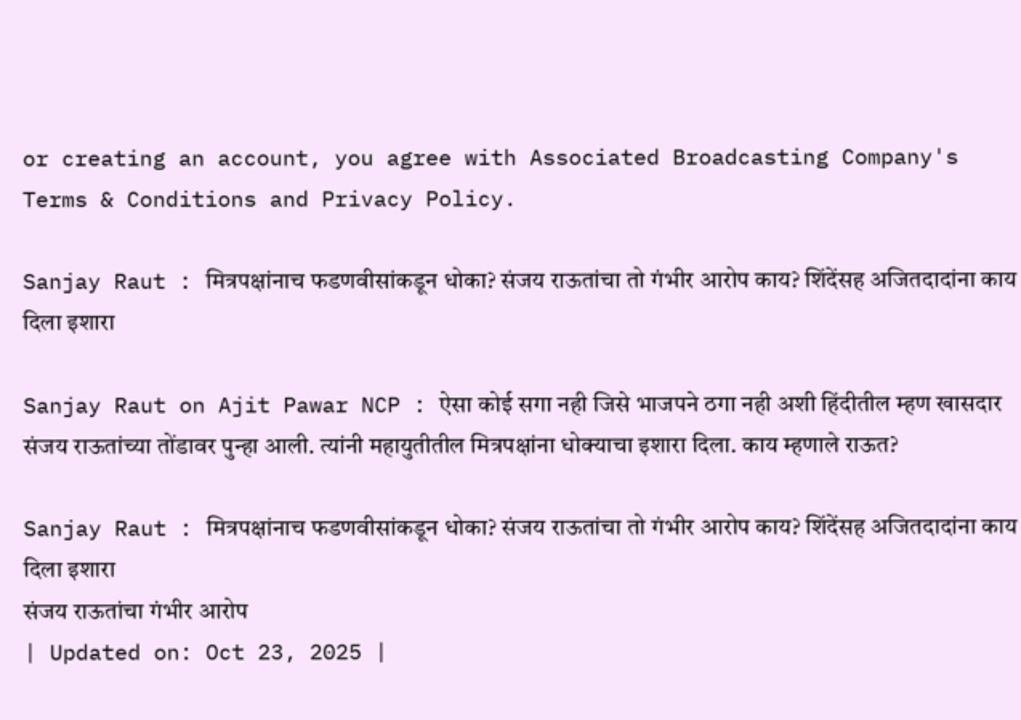or creating an account, you agree with Associated Broadcasting Company's Terms & Conditions and Privacy Policy.

Sanjay Raut : मित्रपक्षांनाच फडणवीसांकडून धोका? संजय राऊतांचा तो गंभीर आरोप काय? शिंदेंसह अजितदादांना काय दिला इशारा

Sanjay Raut on Ajit Pawar NCP : ऐसा कोई सगा नही जिसे भाजपने ठगा नही अशी हिंदीतील म्हण खासदार संजय राऊतांच्या तोंडावर पुन्हा आली. त्यांनी महायुतीतील मित्रपक्षांना धोक्याचा इशारा दिला. काय म्हणाले राऊत?

Sanjay Raut : मित्रपक्षांनाच फडणवीसांकडून धोका? संजय राऊतांचा तो गंभीर आरोप काय? शिंदेंसह अजितदादांना काय दिला इशारा
संजय राऊतांचा गंभीर आरोप
| Updated on: Oct 23, 2025 |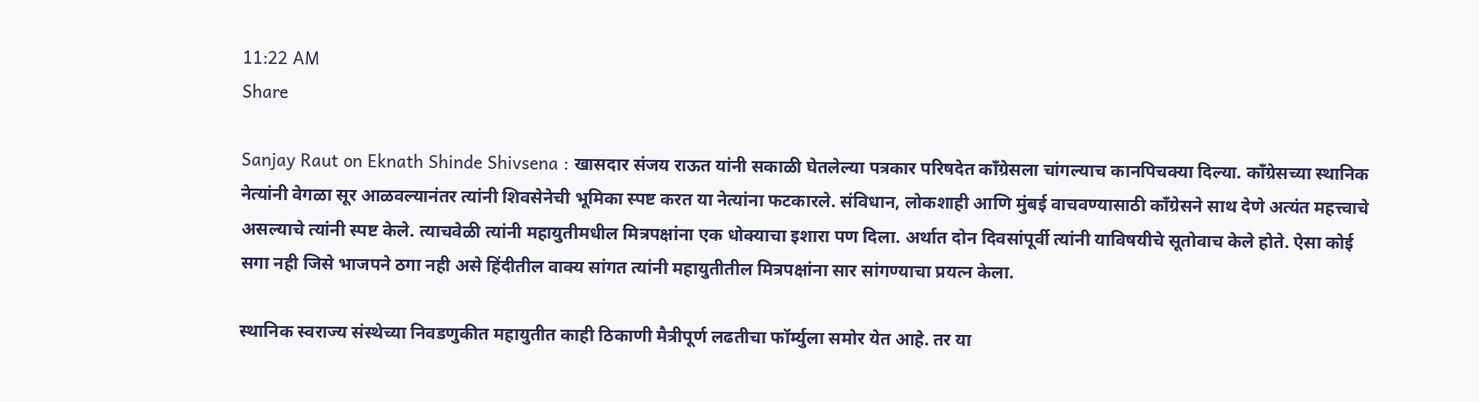11:22 AM
Share

Sanjay Raut on Eknath Shinde Shivsena : खासदार संजय राऊत यांनी सकाळी घेतलेल्या पत्रकार परिषदेत काँग्रेसला चांगल्याच कानपिचक्या दिल्या. काँग्रेसच्या स्थानिक नेत्यांनी वेगळा सूर आळवल्यानंतर त्यांनी शिवसेनेची भूमिका स्पष्ट करत या नेत्यांना फटकारले. संविधान, लोकशाही आणि मुंबई वाचवण्यासाठी काँग्रेसने साथ देणे अत्यंत महत्त्वाचे असल्याचे त्यांनी स्पष्ट केले. त्याचवेळी त्यांनी महायुतीमधील मित्रपक्षांना एक धोक्याचा इशारा पण दिला. अर्थात दोन दिवसांपूर्वी त्यांनी याविषयीचे सूतोवाच केले होते. ऐसा कोई सगा नही जिसे भाजपने ठगा नही असे हिंदीतील वाक्य सांगत त्यांनी महायुतीतील मित्रपक्षांना सार सांगण्याचा प्रयत्न केला.

स्थानिक स्वराज्य संस्थेच्या निवडणुकीत महायुतीत काही ठिकाणी मैत्रीपूर्ण लढतीचा फॉर्म्युला समोर येत आहे. तर या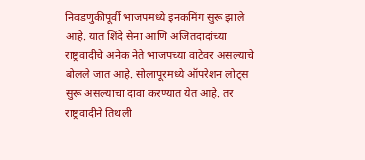निवडणुकीपूर्वी भाजपमध्ये इनकमिंग सुरू झाले आहे. यात शिंदे सेना आणि अजितदादांच्या राष्ट्रवादीचे अनेक नेते भाजपच्या वाटेवर असल्याचे बोलले जात आहे. सोलापूरमध्ये ऑपरेशन लोट्स सुरू असल्याचा दावा करण्यात येत आहे. तर राष्ट्रवादीने तिथली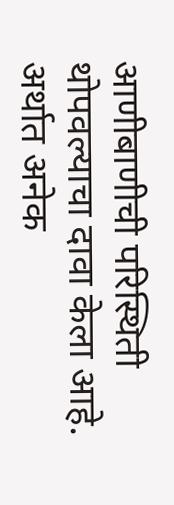आणीबाणीची परिस्थिती थोपवल्याचा दावा केला आहे. अर्थात अनेक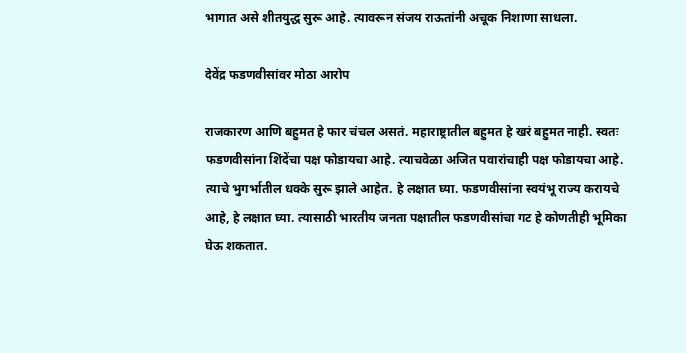भागात असे शीतयुद्ध सुरू आहे. त्यावरून संजय राऊतांनी अचूक निशाणा साधला.

देवेंद्र फडणवीसांवर मोठा आरोप

राजकारण आणि बहुमत हे फार चंचल असतं. महाराष्ट्रातील बहुमत हे खरं बहुमत नाही. स्वतः फडणवीसांना शिंदेंचा पक्ष फोडायचा आहे. त्याचवेळा अजित पवारांचाही पक्ष फोडायचा आहे. त्याचे भुगर्भातील धक्के सुरू झाले आहेत. हे लक्षात घ्या. फडणवीसांना स्वयंभू राज्य करायचे आहे, हे लक्षात घ्या. त्यासाठी भारतीय जनता पक्षातील फडणवीसांचा गट हे कोणतीही भूमिका घेऊ शकतात.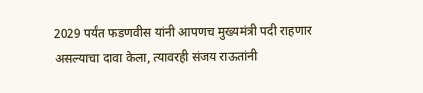2029 पर्यंत फडणवीस यांनी आपणच मुख्यमंत्री पदी राहणार असल्याचा दावा केला, त्यावरही संजय राऊतांनी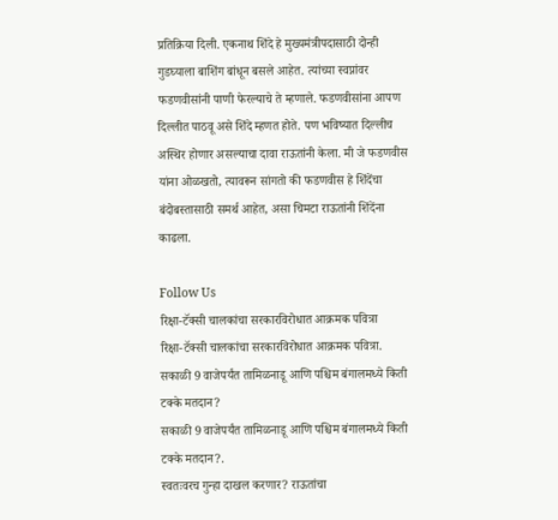प्रतिक्रिया दिली. एकनाथ शिंदे हे मुख्यमंत्रीपदासाठी दोन्ही गुडघ्याला बाशिंग बांधून बसले आहेत. त्यांच्या स्वप्नांवर फडणवीसांनी पाणी फेरल्याचे ते म्हणाले. फडणवीसांना आपण दिल्लीत पाठवू असे शिंदे म्हणत होते. पण भविष्यात दिल्लीच अस्थिर होणार असल्याचा दावा राऊतांनी केला. मी जे फडणवीस यांना ओळखतो, त्यावरून सांगतो की फडणवीस हे शिंदेंचा बंदोबस्तासाठी समर्थ आहेत, असा चिमटा राऊतांनी शिंदेंना काढला.

Follow Us
रिक्षा-टॅक्सी चालकांचा सरकारविरोधात आक्रमक पवित्रा
रिक्षा-टॅक्सी चालकांचा सरकारविरोधात आक्रमक पवित्रा.
सकाळी 9 वाजेपर्यंत तामिळनाडू आणि पश्चिम बंगालमध्ये किती टक्के मतदान?
सकाळी 9 वाजेपर्यंत तामिळनाडू आणि पश्चिम बंगालमध्ये किती टक्के मतदान?.
स्वतःवरच गुन्हा दाखल करणार? राऊतांचा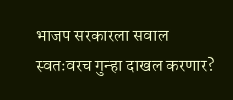भाजप सरकारला सवाल
स्वतःवरच गुन्हा दाखल करणार?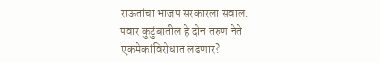राऊतांचा भाजप सरकारला सवाल.
पवार कुटुंबातील हे दोन तरुण नेते एकमेकांविरोधात लढणार?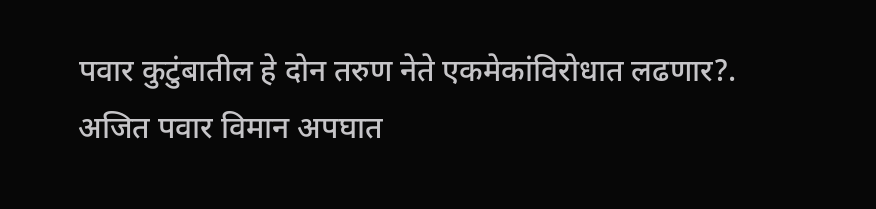पवार कुटुंबातील हे दोन तरुण नेते एकमेकांविरोधात लढणार?.
अजित पवार विमान अपघात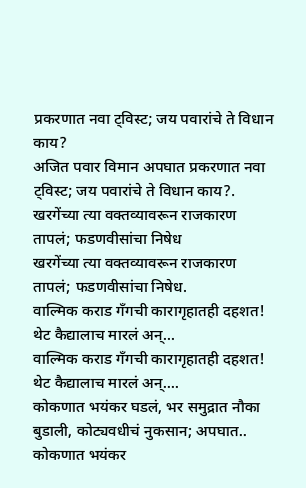प्रकरणात नवा ट्विस्ट; जय पवारांचे ते विधान काय?
अजित पवार विमान अपघात प्रकरणात नवा ट्विस्ट; जय पवारांचे ते विधान काय?.
खरगेंच्या त्या वक्तव्यावरून राजकारण तापलं; फडणवीसांचा निषेध
खरगेंच्या त्या वक्तव्यावरून राजकारण तापलं; फडणवीसांचा निषेध.
वाल्मिक कराड गँगची कारागृहातही दहशत! थेट कैद्यालाच मारलं अन्...
वाल्मिक कराड गँगची कारागृहातही दहशत! थेट कैद्यालाच मारलं अन्....
कोकणात भयंकर घडलं, भर समुद्रात नौका बुडाली, कोट्यवधीचं नुकसान; अपघात..
कोकणात भयंकर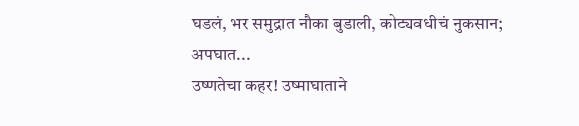घडलं, भर समुद्रात नौका बुडाली, कोट्यवधीचं नुकसान; अपघात...
उष्णतेचा कहर! उष्माघाताने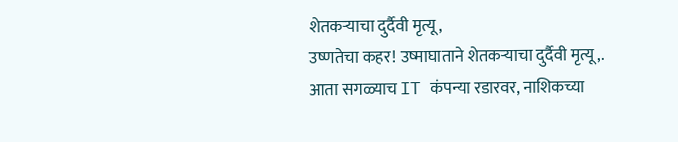शेतकऱ्याचा दुर्दैवी मृत्यू,
उष्णतेचा कहर! उष्माघाताने शेतकऱ्याचा दुर्दैवी मृत्यू,.
आता सगळ्याच IT कंपन्या रडारवर, नाशिकच्या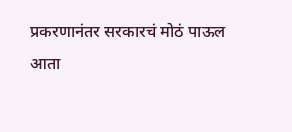प्रकरणानंतर सरकारचं मोठं पाऊल
आता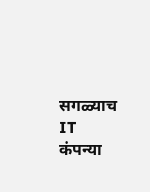सगळ्याच IT कंपन्या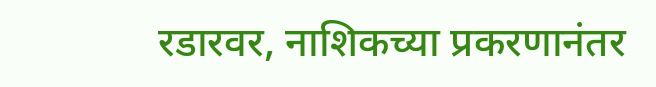रडारवर, नाशिकच्या प्रकरणानंतर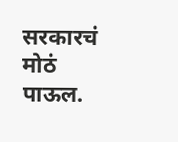सरकारचं मोठं पाऊल.